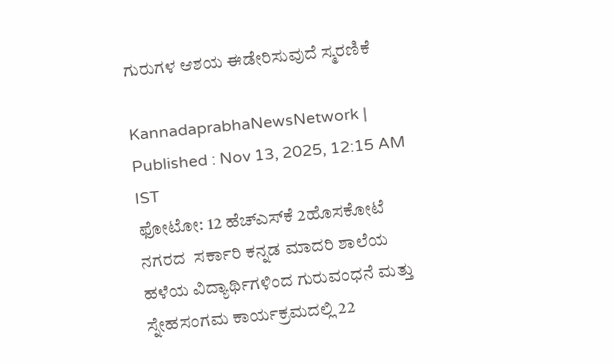ಗುರುಗಳ ಆಶಯ ಈಡೇರಿಸುವುದೆ ಸ್ಮರಣಿಕೆ

KannadaprabhaNewsNetwork |
Published : Nov 13, 2025, 12:15 AM IST
ಫೋಟೋ: 12 ಹೆಚ್‌ಎಸ್‌ಕೆ 2ಹೊಸಕೋಟೆ ನಗರದ  ಸರ್ಕಾರಿ ಕನ್ನಡ ಮಾದರಿ ಶಾಲೆಯ ಹಳೆಯ ವಿದ್ಯಾರ್ಥಿಗಳಿಂದ ಗುರುವಂಧನೆ ಮತ್ತು ಸ್ನೇಹಸಂಗಮ ಕಾರ್ಯಕ್ರಮದಲ್ಲಿ 22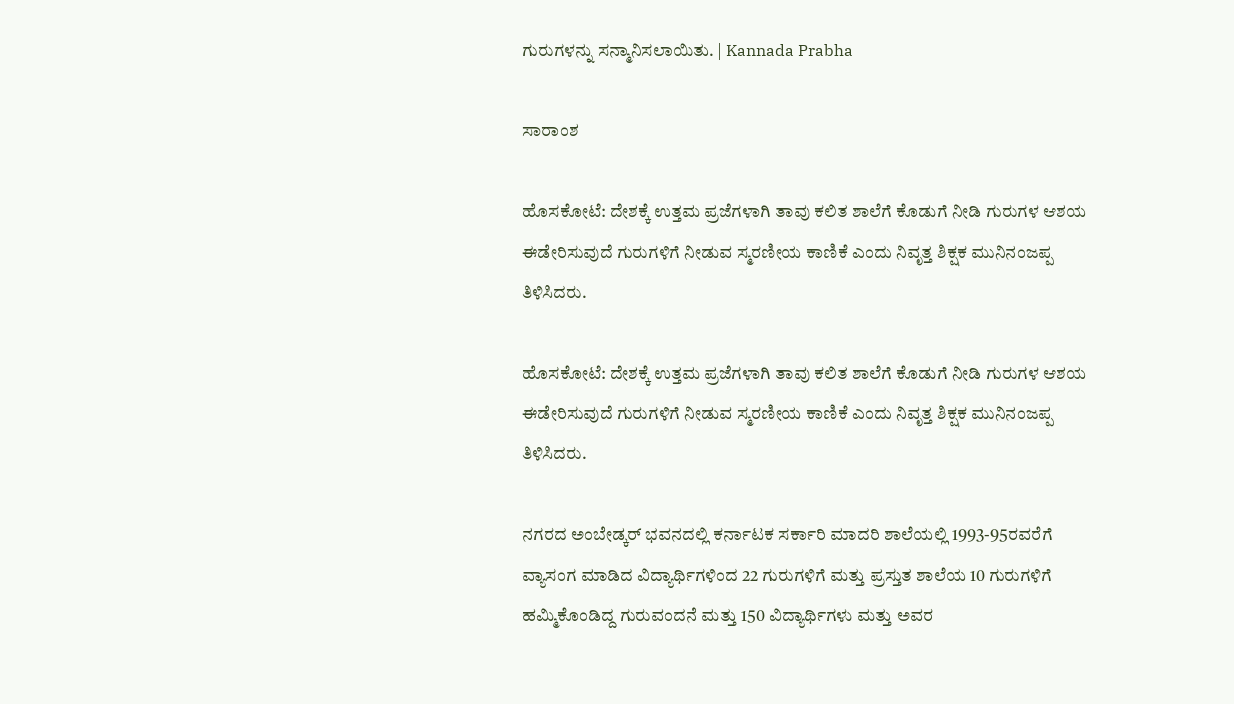ಗುರುಗಳನ್ನು ಸನ್ಮಾನಿಸಲಾಯಿತು. | Kannada Prabha

ಸಾರಾಂಶ

ಹೊಸಕೋಟೆ: ದೇಶಕ್ಕೆ ಉತ್ತಮ ಪ್ರಜೆಗಳಾಗಿ ತಾವು ಕಲಿತ ಶಾಲೆಗೆ ಕೊಡುಗೆ ನೀಡಿ ಗುರುಗಳ ಆಶಯ ಈಡೇರಿಸುವುದೆ ಗುರುಗಳಿಗೆ ನೀಡುವ ಸ್ಮರಣೀಯ ಕಾಣಿಕೆ ಎಂದು ನಿವೃತ್ತ ಶಿಕ್ಷಕ ಮುನಿನಂಜಪ್ಪ ತಿಳಿಸಿದರು.

ಹೊಸಕೋಟೆ: ದೇಶಕ್ಕೆ ಉತ್ತಮ ಪ್ರಜೆಗಳಾಗಿ ತಾವು ಕಲಿತ ಶಾಲೆಗೆ ಕೊಡುಗೆ ನೀಡಿ ಗುರುಗಳ ಆಶಯ ಈಡೇರಿಸುವುದೆ ಗುರುಗಳಿಗೆ ನೀಡುವ ಸ್ಮರಣೀಯ ಕಾಣಿಕೆ ಎಂದು ನಿವೃತ್ತ ಶಿಕ್ಷಕ ಮುನಿನಂಜಪ್ಪ ತಿಳಿಸಿದರು.

ನಗರದ ಅಂಬೇಡ್ಕರ್ ಭವನದಲ್ಲಿ ಕರ್ನಾಟಕ ಸರ್ಕಾರಿ ಮಾದರಿ ಶಾಲೆಯಲ್ಲಿ 1993-95ರವರೆಗೆ ವ್ಯಾಸಂಗ ಮಾಡಿದ ವಿದ್ಯಾರ್ಥಿಗಳಿಂದ 22 ಗುರುಗಳಿಗೆ ಮತ್ತು ಪ್ರಸ್ತುತ ಶಾಲೆಯ 10 ಗುರುಗಳಿಗೆ ಹಮ್ಮಿಕೊಂಡಿದ್ದ ಗುರುವಂದನೆ ಮತ್ತು 150 ವಿದ್ಯಾರ್ಥಿಗಳು ಮತ್ತು ಅವರ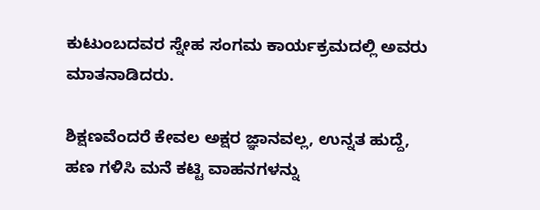ಕುಟುಂಬದವರ ಸ್ನೇಹ ಸಂಗಮ ಕಾರ್ಯಕ್ರಮದಲ್ಲಿ ಅವರು ಮಾತನಾಡಿದರು.

ಶಿಕ್ಷಣವೆಂದರೆ ಕೇವಲ ಅಕ್ಷರ ಜ್ಞಾನವಲ್ಲ, ಉನ್ನತ ಹುದ್ದೆ, ಹಣ ಗಳಿಸಿ ಮನೆ ಕಟ್ಟಿ ವಾಹನಗಳನ್ನು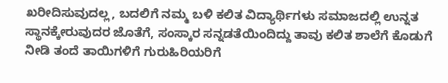ಖರೀದಿಸುವುದಲ್ಲ, ಬದಲಿಗೆ ನಮ್ಮ ಬಳಿ ಕಲಿತ ವಿದ್ಯಾರ್ಥಿಗಳು ಸಮಾಜದಲ್ಲಿ ಉನ್ನತ ಸ್ಥಾನಕ್ಕೇರುವುದರ ಜೊತೆಗೆ, ಸಂಸ್ಕಾರ ಸನ್ನಡತೆಯಿಂದಿದ್ದು ತಾವು ಕಲಿತ ಶಾಲೆಗೆ ಕೊಡುಗೆ ನೀಡಿ ತಂದೆ ತಾಯಿಗಳಿಗೆ ಗುರುಹಿರಿಯರಿಗೆ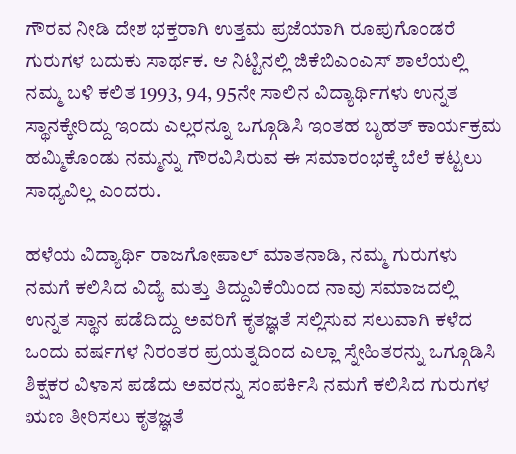ಗೌರವ ನೀಡಿ ದೇಶ ಭಕ್ತರಾಗಿ ಉತ್ತಮ ಪ್ರಜೆಯಾಗಿ ರೂಪುಗೊಂಡರೆ ಗುರುಗಳ ಬದುಕು ಸಾರ್ಥಕ. ಆ ನಿಟ್ಟಿನಲ್ಲಿ ಜಿಕೆಬಿಎಂಎಸ್ ಶಾಲೆಯಲ್ಲಿ ನಮ್ಮ ಬಳಿ ಕಲಿತ 1993, 94, 95ನೇ ಸಾಲಿನ ವಿದ್ಯಾರ್ಥಿಗಳು ಉನ್ನತ ಸ್ಥಾನಕ್ಕೇರಿದ್ದು ಇಂದು ಎಲ್ಲರನ್ನೂ ಒಗ್ಗೂಡಿಸಿ ಇಂತಹ ಬೃಹತ್ ಕಾರ್ಯಕ್ರಮ ಹಮ್ಮಿಕೊಂಡು ನಮ್ಮನ್ನು ಗೌರವಿಸಿರುವ ಈ ಸಮಾರಂಭಕ್ಕೆ ಬೆಲೆ ಕಟ್ಟಲು ಸಾಧ್ಯವಿಲ್ಲ ಎಂದರು.

ಹಳೆಯ ವಿದ್ಯಾರ್ಥಿ ರಾಜಗೋಪಾಲ್ ಮಾತನಾಡಿ, ನಮ್ಮ ಗುರುಗಳು ನಮಗೆ ಕಲಿಸಿದ ವಿದ್ಯೆ ಮತ್ತು ತಿದ್ದುವಿಕೆಯಿಂದ ನಾವು ಸಮಾಜದಲ್ಲಿ ಉನ್ನತ ಸ್ಥಾನ ಪಡೆದಿದ್ದು ಅವರಿಗೆ ಕೃತಜ್ಞತೆ ಸಲ್ಲಿಸುವ ಸಲುವಾಗಿ ಕಳೆದ ಒಂದು ವರ್ಷಗಳ ನಿರಂತರ ಪ್ರಯತ್ನದಿಂದ ಎಲ್ಲಾ ಸ್ನೇಹಿತರನ್ನು ಒಗ್ಗೂಡಿಸಿ ಶಿಕ್ಷಕರ ವಿಳಾಸ ಪಡೆದು ಅವರನ್ನು ಸಂಪರ್ಕಿಸಿ ನಮಗೆ ಕಲಿಸಿದ ಗುರುಗಳ ಋಣ ತೀರಿಸಲು ಕೃತಜ್ಞತೆ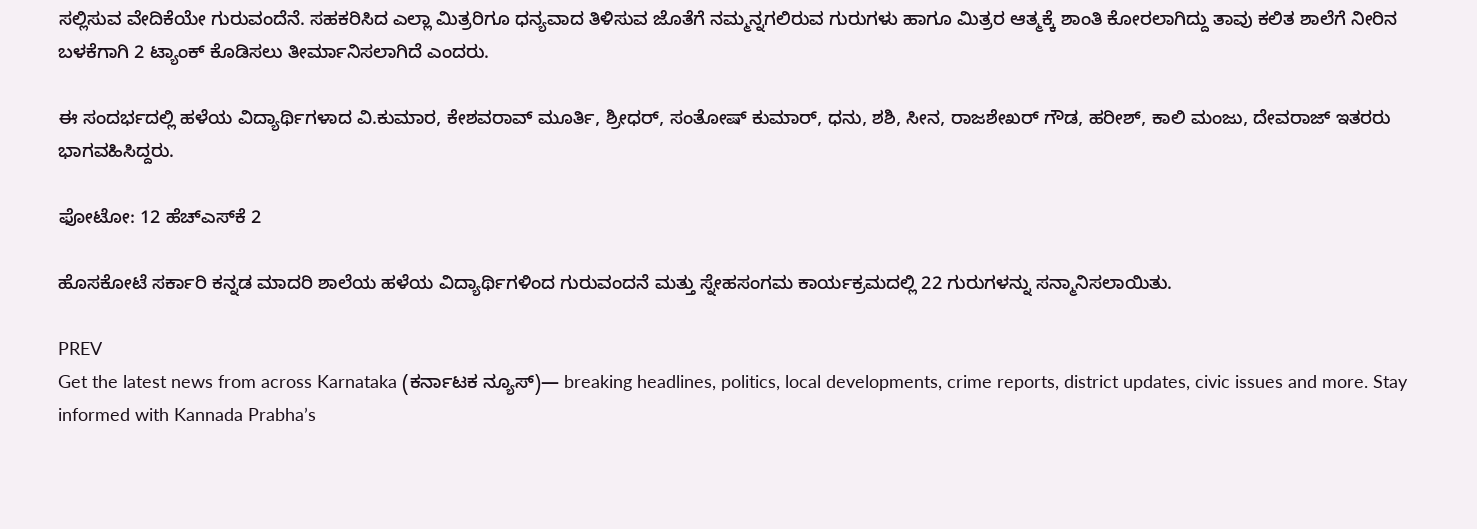ಸಲ್ಲಿಸುವ ವೇದಿಕೆಯೇ ಗುರುವಂದೆನೆ. ಸಹಕರಿಸಿದ ಎಲ್ಲಾ ಮಿತ್ರರಿಗೂ ಧನ್ಯವಾದ ತಿಳಿಸುವ ಜೊತೆಗೆ ನಮ್ಮನ್ನಗಲಿರುವ ಗುರುಗಳು ಹಾಗೂ ಮಿತ್ರರ ಆತ್ಮಕ್ಕೆ ಶಾಂತಿ ಕೋರಲಾಗಿದ್ದು ತಾವು ಕಲಿತ ಶಾಲೆಗೆ ನೀರಿನ ಬಳಕೆಗಾಗಿ 2 ಟ್ಯಾಂಕ್ ಕೊಡಿಸಲು ತೀರ್ಮಾನಿಸಲಾಗಿದೆ ಎಂದರು.

ಈ ಸಂದರ್ಭದಲ್ಲಿ ಹಳೆಯ ವಿದ್ಯಾರ್ಥಿಗಳಾದ ವಿ.ಕುಮಾರ, ಕೇಶವರಾವ್ ಮೂರ್ತಿ, ಶ್ರೀಧರ್, ಸಂತೋಷ್ ಕುಮಾರ್, ಧನು, ಶಶಿ, ಸೀನ, ರಾಜಶೇಖರ್ ಗೌಡ, ಹರೀಶ್, ಕಾಲಿ ಮಂಜು, ದೇವರಾಜ್‌ ಇತರರು ಭಾಗವಹಿಸಿದ್ದರು.

ಫೋಟೋ: 12 ಹೆಚ್‌ಎಸ್‌ಕೆ 2

ಹೊಸಕೋಟೆ ಸರ್ಕಾರಿ ಕನ್ನಡ ಮಾದರಿ ಶಾಲೆಯ ಹಳೆಯ ವಿದ್ಯಾರ್ಥಿಗಳಿಂದ ಗುರುವಂದನೆ ಮತ್ತು ಸ್ನೇಹಸಂಗಮ ಕಾರ್ಯಕ್ರಮದಲ್ಲಿ 22 ಗುರುಗಳನ್ನು ಸನ್ಮಾನಿಸಲಾಯಿತು.

PREV
Get the latest news from across Karnataka (ಕರ್ನಾಟಕ ನ್ಯೂಸ್)— breaking headlines, politics, local developments, crime reports, district updates, civic issues and more. Stay informed with Kannada Prabha’s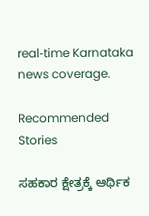real‑time Karnataka news coverage.

Recommended Stories

ಸಹಕಾರ ಕ್ಷೇತ್ರಕ್ಕೆ ಆರ್ಥಿಕ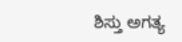ಶಿಸ್ತು ಅಗತ್ಯ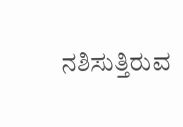ನಶಿಸುತ್ತಿರುವ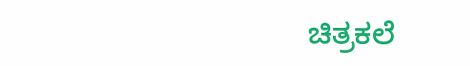ಚಿತ್ರಕಲೆ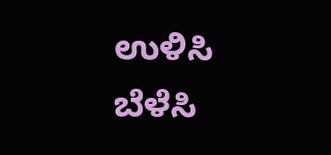ಉಳಿಸಿ ಬೆಳೆಸಿ